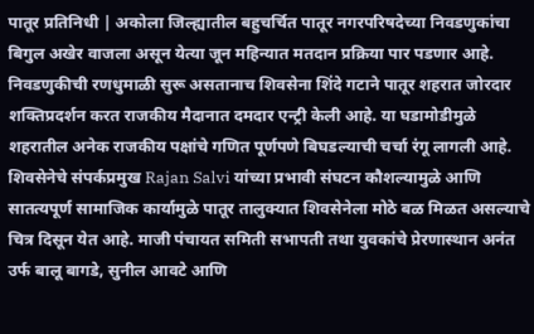पातूर प्रतिनिधी | अकोला जिल्ह्यातील बहुचर्चित पातूर नगरपरिषदेच्या निवडणुकांचा बिगुल अखेर वाजला असून येत्या जून महिन्यात मतदान प्रक्रिया पार पडणार आहे. निवडणुकीची रणधुमाळी सुरू असतानाच शिवसेना शिंदे गटाने पातूर शहरात जोरदार शक्तिप्रदर्शन करत राजकीय मैदानात दमदार एन्ट्री केली आहे. या घडामोडीमुळे शहरातील अनेक राजकीय पक्षांचे गणित पूर्णपणे बिघडल्याची चर्चा रंगू लागली आहे.
शिवसेनेचे संपर्कप्रमुख Rajan Salvi यांच्या प्रभावी संघटन कौशल्यामुळे आणि सातत्यपूर्ण सामाजिक कार्यामुळे पातूर तालुक्यात शिवसेनेला मोठे बळ मिळत असल्याचे चित्र दिसून येत आहे. माजी पंचायत समिती सभापती तथा युवकांचे प्रेरणास्थान अनंत उर्फ बालू बागडे, सुनील आवटे आणि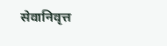सेवानिवृत्त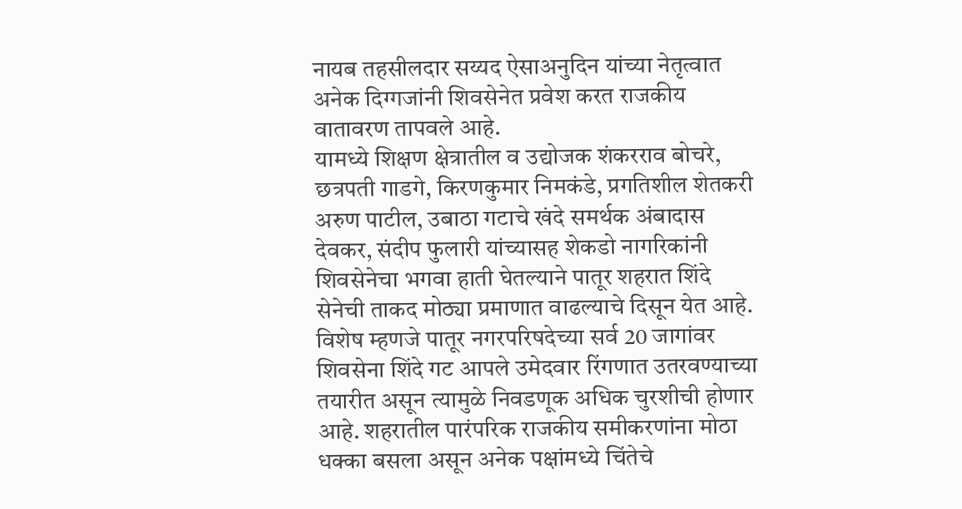नायब तहसीलदार सय्यद ऐसाअनुदिन यांच्या नेतृत्वात अनेक दिग्गजांनी शिवसेनेत प्रवेश करत राजकीय वातावरण तापवले आहे.
यामध्ये शिक्षण क्षेत्रातील व उद्योजक शंकरराव बोचरे, छत्रपती गाडगे, किरणकुमार निमकंडे, प्रगतिशील शेतकरी अरुण पाटील, उबाठा गटाचे खंदे समर्थक अंबादास देवकर, संदीप फुलारी यांच्यासह शेकडो नागरिकांनी शिवसेनेचा भगवा हाती घेतल्याने पातूर शहरात शिंदे सेनेची ताकद मोठ्या प्रमाणात वाढल्याचे दिसून येत आहे.
विशेष म्हणजे पातूर नगरपरिषदेच्या सर्व 20 जागांवर शिवसेना शिंदे गट आपले उमेदवार रिंगणात उतरवण्याच्या तयारीत असून त्यामुळे निवडणूक अधिक चुरशीची होणार आहे. शहरातील पारंपरिक राजकीय समीकरणांना मोठा धक्का बसला असून अनेक पक्षांमध्ये चिंतेचे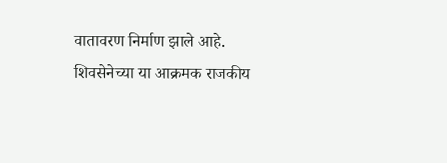वातावरण निर्माण झाले आहे.
शिवसेनेच्या या आक्रमक राजकीय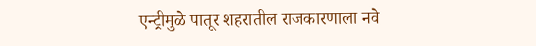एन्ट्रीमुळे पातूर शहरातील राजकारणाला नवे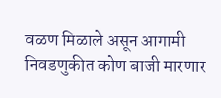वळण मिळाले असून आगामी निवडणुकीत कोण बाजी मारणार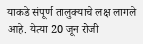याकडे संपूर्ण तालुक्याचे लक्ष लागले आहे. येत्या 20 जून रोजी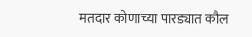मतदार कोणाच्या पारड्यात कौल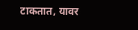टाकतात, यावर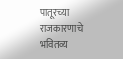पातूरच्या राजकारणाचे भवितव्य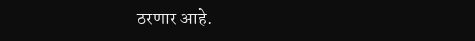ठरणार आहे.